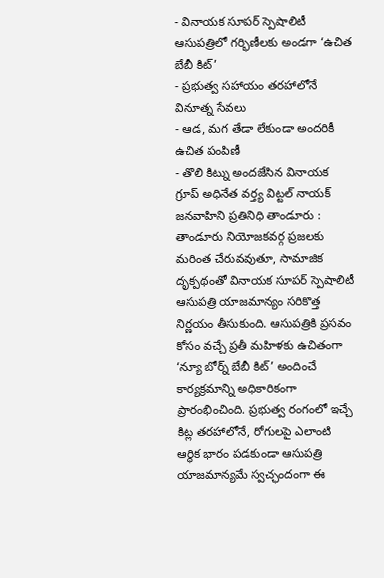- వినాయక సూపర్ స్పెషాలిటీ ఆసుపత్రిలో గర్భిణీలకు అండగా ‘ఉచిత బేబీ కిట్’
- ప్రభుత్వ సహాయం తరహాలోనే వినూత్న సేవలు
- ఆడ, మగ తేడా లేకుండా అందరికీ ఉచిత పంపిణీ
- తొలి కిట్ను అందజేసిన వినాయక గ్రూప్ అధినేత వర్త్య విట్టల్ నాయక్
జనవాహిని ప్రతినిధి తాండూరు : తాండూరు నియోజకవర్గ ప్రజలకు మరింత చేరువవుతూ, సామాజిక దృక్పథంతో వినాయక సూపర్ స్పెషాలిటీ ఆసుపత్రి యాజమాన్యం సరికొత్త నిర్ణయం తీసుకుంది. ఆసుపత్రికి ప్రసవం కోసం వచ్చే ప్రతీ మహిళకు ఉచితంగా ‘న్యూ బోర్న్ బేబీ కిట్’ అందించే కార్యక్రమాన్ని అధికారికంగా ప్రారంభించింది. ప్రభుత్వ రంగంలో ఇచ్చే కిట్ల తరహాలోనే, రోగులపై ఎలాంటి ఆర్థిక భారం పడకుండా ఆసుపత్రి యాజమాన్యమే స్వచ్ఛందంగా ఈ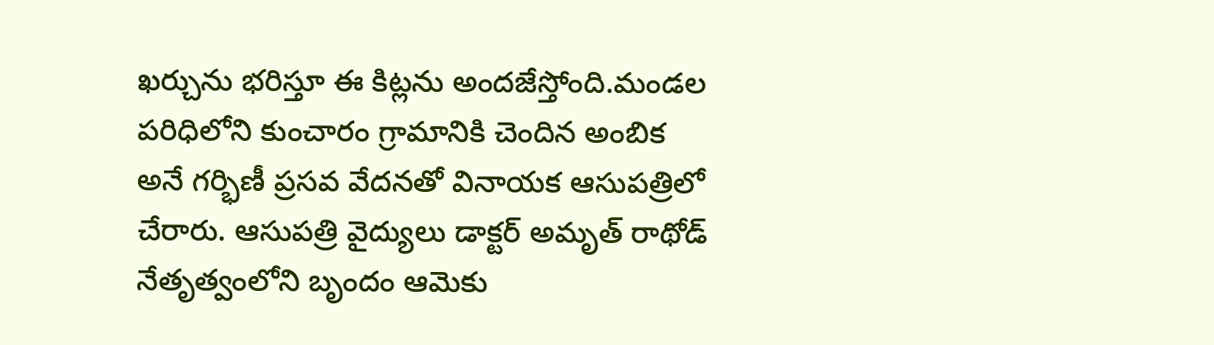ఖర్చును భరిస్తూ ఈ కిట్లను అందజేస్తోంది.మండల పరిధిలోని కుంచారం గ్రామానికి చెందిన అంబిక అనే గర్భిణీ ప్రసవ వేదనతో వినాయక ఆసుపత్రిలో చేరారు. ఆసుపత్రి వైద్యులు డాక్టర్ అమృత్ రాథోడ్ నేతృత్వంలోని బృందం ఆమెకు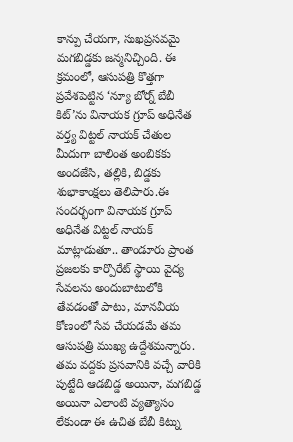కాన్పు చేయగా, సుఖప్రసవమై మగబిడ్డకు జన్మనిచ్చింది. ఈ క్రమంలో, ఆసుపత్రి కొత్తగా ప్రవేశపెట్టిన ‘న్యూ బోర్న్ బేబీ కిట్’ను వినాయక గ్రూప్ అధినేత వర్త్య విట్టల్ నాయక్ చేతుల మీదుగా బాలింత అంబికకు అందజేసి, తల్లికి, బిడ్డకు శుభాకాంక్షలు తెలిపారు.ఈ సందర్భంగా వినాయక గ్రూప్ అధినేత విట్టల్ నాయక్ మాట్లాడుతూ.. తాండూరు ప్రాంత ప్రజలకు కార్పొరేట్ స్థాయి వైద్య సేవలను అందుబాటులోకి తేవడంతో పాటు, మానవీయ కోణంలో సేవ చేయడమే తమ ఆసుపత్రి ముఖ్య ఉద్దేశమన్నారు. తమ వద్దకు ప్రసవానికి వచ్చే వారికి పుట్టేది ఆడబిడ్డ అయినా, మగబిడ్డ అయినా ఎలాంటి వ్యత్యాసం లేకుండా ఈ ఉచిత బేబీ కిట్ను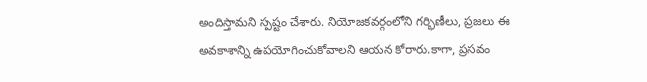అందిస్తామని స్పష్టం చేశారు. నియోజకవర్గంలోని గర్భిణీలు, ప్రజలు ఈ అవకాశాన్ని ఉపయోగించుకోవాలని ఆయన కోరారు.కాగా, ప్రసవం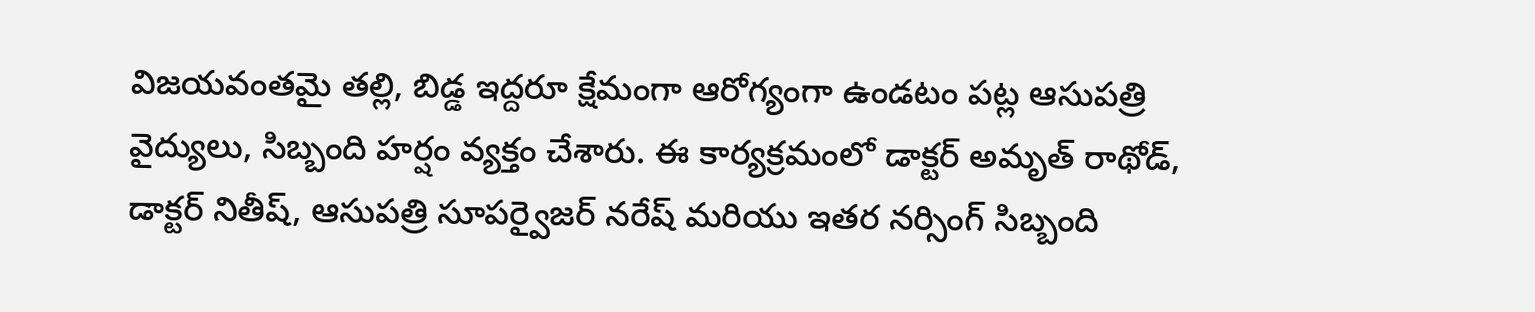విజయవంతమై తల్లి, బిడ్డ ఇద్దరూ క్షేమంగా ఆరోగ్యంగా ఉండటం పట్ల ఆసుపత్రి వైద్యులు, సిబ్బంది హర్షం వ్యక్తం చేశారు. ఈ కార్యక్రమంలో డాక్టర్ అమృత్ రాథోడ్, డాక్టర్ నితీష్, ఆసుపత్రి సూపర్వైజర్ నరేష్ మరియు ఇతర నర్సింగ్ సిబ్బంది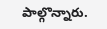పాల్గొన్నారు.